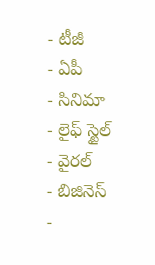- టీజీ
- ఏపీ
- సినిమా
- లైఫ్ స్టైల్
- వైరల్
- బిజినెస్
-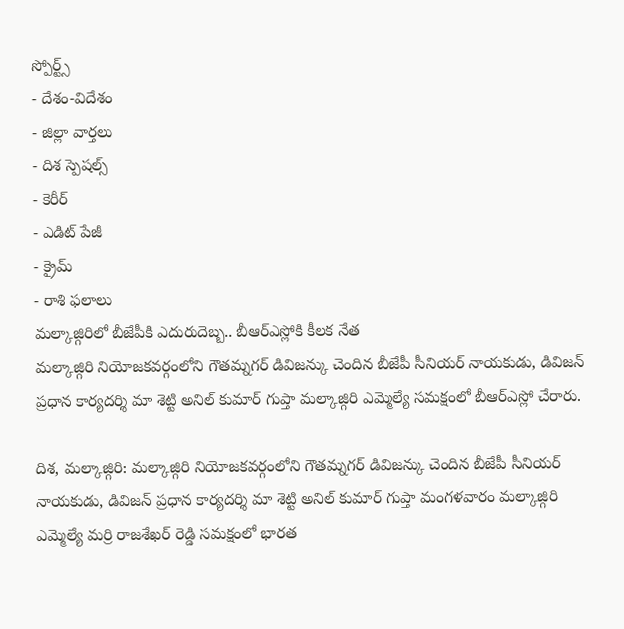స్పోర్ట్స్
- దేశం-విదేశం
- జిల్లా వార్తలు
- దిశ స్పెషల్స్
- కెరీర్
- ఎడిట్ పేజీ
- క్రైమ్
- రాశి ఫలాలు
మల్కాజ్గిరిలో బీజేపీకి ఎదురుదెబ్బ.. బీఆర్ఎస్లోకి కీలక నేత
మల్కాజ్గిరి నియోజకవర్గంలోని గౌతమ్నగర్ డివిజన్కు చెందిన బీజేపీ సీనియర్ నాయకుడు, డివిజన్ ప్రధాన కార్యదర్శి మా శెట్టి అనిల్ కుమార్ గుప్తా మల్కాజ్గిరి ఎమ్మెల్యే సమక్షంలో బీఆర్ఎస్లో చేరారు.

దిశ, మల్కాజ్గిరి: మల్కాజ్గిరి నియోజకవర్గంలోని గౌతమ్నగర్ డివిజన్కు చెందిన బీజేపీ సీనియర్ నాయకుడు, డివిజన్ ప్రధాన కార్యదర్శి మా శెట్టి అనిల్ కుమార్ గుప్తా మంగళవారం మల్కాజ్గిరి ఎమ్మెల్యే మర్రి రాజశేఖర్ రెడ్డి సమక్షంలో భారత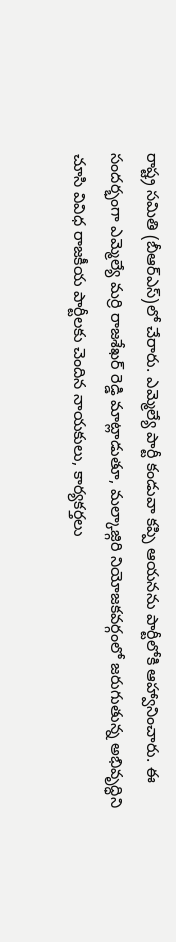రాష్ట్ర సమితి (బీఆర్ఎస్)లో చేరారు. ఎమ్మెల్యే పార్టీ కండువా కప్పి ఆయనను పార్టీలోకి ఆహ్వానించారు. ఈ సందర్భంగా ఎమ్మెల్యే మర్రి రాజశేఖర్ రెడ్డి మాట్లాడుతూ, మల్కాజ్గిరి నియోజకవర్గంలో జరుగుతున్న అభివృద్ధిని చూసి వివిధ రాజకీయ పార్టీలకు చెందిన నాయకులు, కార్యకర్తలు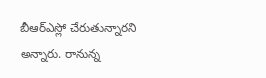బీఆర్ఎస్లో చేరుతున్నారని అన్నారు. రానున్న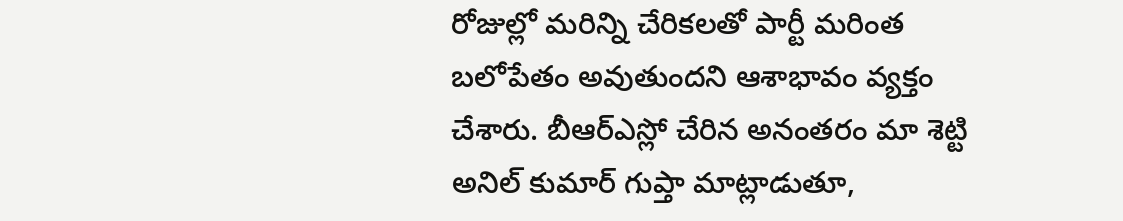రోజుల్లో మరిన్ని చేరికలతో పార్టీ మరింత బలోపేతం అవుతుందని ఆశాభావం వ్యక్తం చేశారు. బీఆర్ఎస్లో చేరిన అనంతరం మా శెట్టి అనిల్ కుమార్ గుప్తా మాట్లాడుతూ,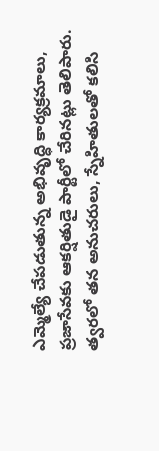ఎమ్మెల్యే చేపడుతున్న అభివృద్ధి కార్యక్రమాలు, ప్రజాసేవకు ఆకర్షితుడై పార్టీలో చేరినట్లు తెలిపారు. త్వరలో తన అనుచరులు, స్నేహితులతో కలిసి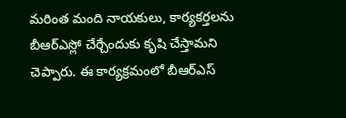మరింత మంది నాయకులు, కార్యకర్తలను బీఆర్ఎస్లో చేర్చేందుకు కృషి చేస్తామని చెప్పారు. ఈ కార్యక్రమంలో బీఆర్ఎస్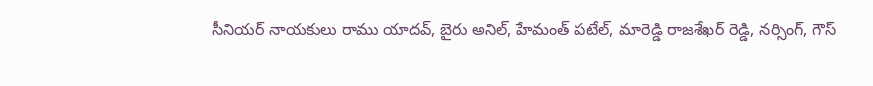సీనియర్ నాయకులు రాము యాదవ్, బైరు అనిల్, హేమంత్ పటేల్, మారెడ్డి రాజశేఖర్ రెడ్డి, నర్సింగ్, గౌస్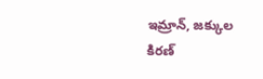ఇమ్రాన్, జక్కుల కిరణ్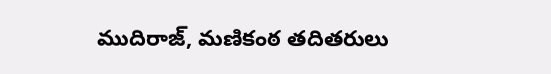ముదిరాజ్, మణికంఠ తదితరులు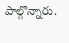పాల్గొన్నారు.